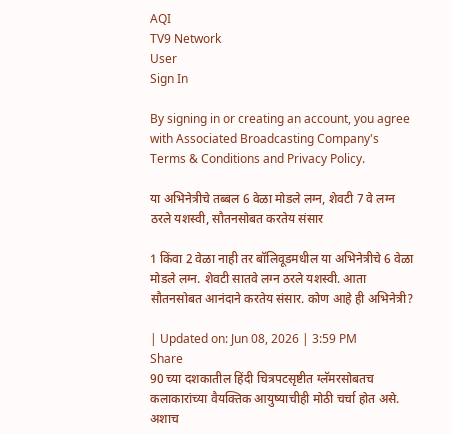AQI
TV9 Network
User
Sign In

By signing in or creating an account, you agree with Associated Broadcasting Company's Terms & Conditions and Privacy Policy.

या अभिनेत्रीचे तब्बल 6 वेळा मोडले लग्न, शेवटी 7 वे लग्न ठरले यशस्वी, सौतनसोबत करतेय संसार

1 किंवा 2 वेळा नाही तर बॉलिवूडमधील या अभिनेत्रीचे 6 वेळा मोडले लग्न. शेवटी सातवे लग्न ठरले यशस्वी. आता सौतनसोबत आनंदाने करतेय संसार. कोण आहे ही अभिनेत्री?

| Updated on: Jun 08, 2026 | 3:59 PM
Share
90 च्या दशकातील हिंदी चित्रपटसृष्टीत ग्लॅमरसोबतच कलाकारांच्या वैयक्तिक आयुष्याचीही मोठी चर्चा होत असे. अशाच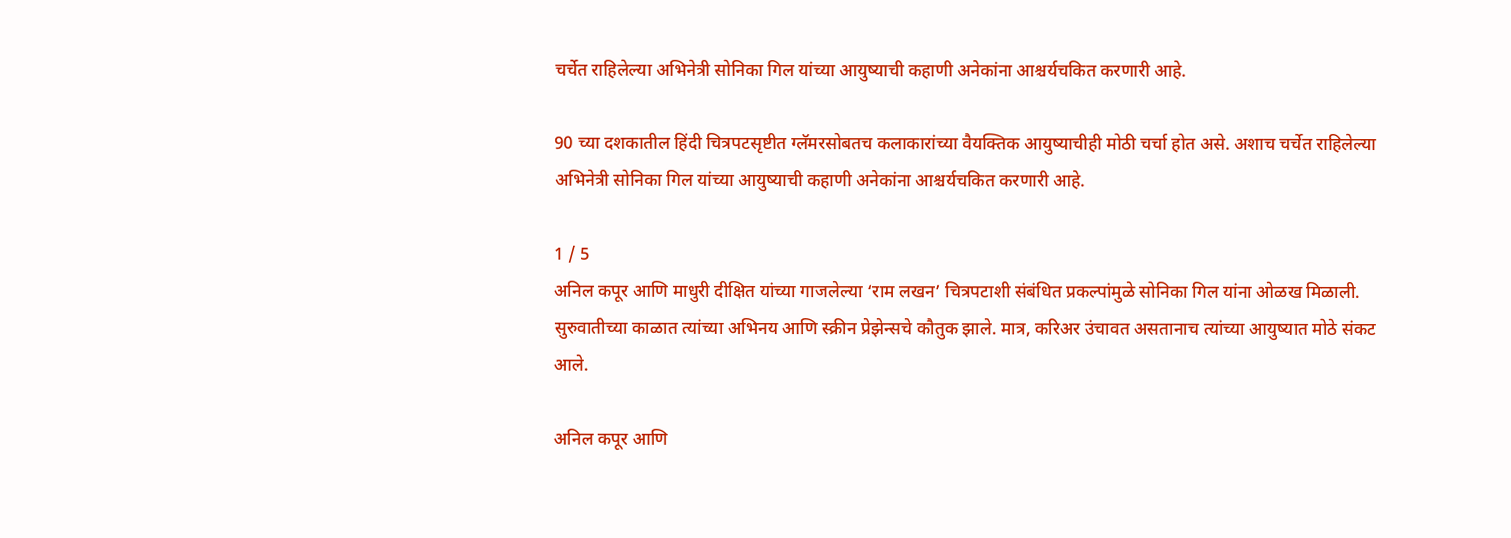चर्चेत राहिलेल्या अभिनेत्री सोनिका गिल यांच्या आयुष्याची कहाणी अनेकांना आश्चर्यचकित करणारी आहे.

90 च्या दशकातील हिंदी चित्रपटसृष्टीत ग्लॅमरसोबतच कलाकारांच्या वैयक्तिक आयुष्याचीही मोठी चर्चा होत असे. अशाच चर्चेत राहिलेल्या अभिनेत्री सोनिका गिल यांच्या आयुष्याची कहाणी अनेकांना आश्चर्यचकित करणारी आहे.

1 / 5
अनिल कपूर आणि माधुरी दीक्षित यांच्या गाजलेल्या ‘राम लखन’ चित्रपटाशी संबंधित प्रकल्पांमुळे सोनिका गिल यांना ओळख मिळाली. सुरुवातीच्या काळात त्यांच्या अभिनय आणि स्क्रीन प्रेझेन्सचे कौतुक झाले. मात्र, करिअर उंचावत असतानाच त्यांच्या आयुष्यात मोठे संकट आले.

अनिल कपूर आणि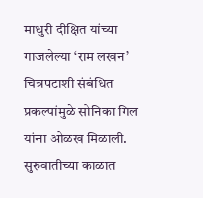माधुरी दीक्षित यांच्या गाजलेल्या ‘राम लखन’ चित्रपटाशी संबंधित प्रकल्पांमुळे सोनिका गिल यांना ओळख मिळाली. सुरुवातीच्या काळात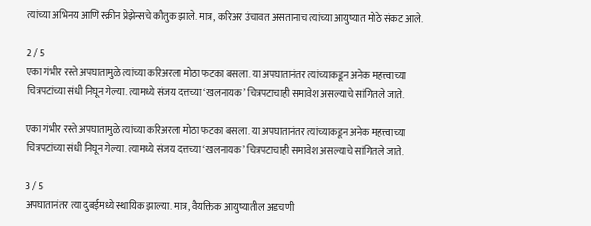त्यांच्या अभिनय आणि स्क्रीन प्रेझेन्सचे कौतुक झाले. मात्र, करिअर उंचावत असतानाच त्यांच्या आयुष्यात मोठे संकट आले.

2 / 5
एका गंभीर रस्ते अपघातामुळे त्यांच्या करिअरला मोठा फटका बसला. या अपघातानंतर त्यांच्याकडून अनेक महत्त्वाच्या चित्रपटांच्या संधी निघून गेल्या. त्यामध्ये संजय दत्तच्या ‘खलनायक’ चित्रपटाचाही समावेश असल्याचे सांगितले जाते.

एका गंभीर रस्ते अपघातामुळे त्यांच्या करिअरला मोठा फटका बसला. या अपघातानंतर त्यांच्याकडून अनेक महत्त्वाच्या चित्रपटांच्या संधी निघून गेल्या. त्यामध्ये संजय दत्तच्या ‘खलनायक’ चित्रपटाचाही समावेश असल्याचे सांगितले जाते.

3 / 5
अपघातानंतर त्या दुबईमध्ये स्थायिक झाल्या. मात्र, वैयक्तिक आयुष्यातील अडचणी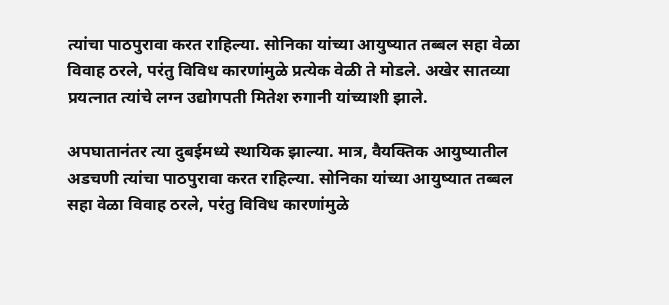त्यांचा पाठपुरावा करत राहिल्या. सोनिका यांच्या आयुष्यात तब्बल सहा वेळा विवाह ठरले, परंतु विविध कारणांमुळे प्रत्येक वेळी ते मोडले. अखेर सातव्या प्रयत्नात त्यांचे लग्न उद्योगपती मितेश रुगानी यांच्याशी झाले.

अपघातानंतर त्या दुबईमध्ये स्थायिक झाल्या. मात्र, वैयक्तिक आयुष्यातील अडचणी त्यांचा पाठपुरावा करत राहिल्या. सोनिका यांच्या आयुष्यात तब्बल सहा वेळा विवाह ठरले, परंतु विविध कारणांमुळे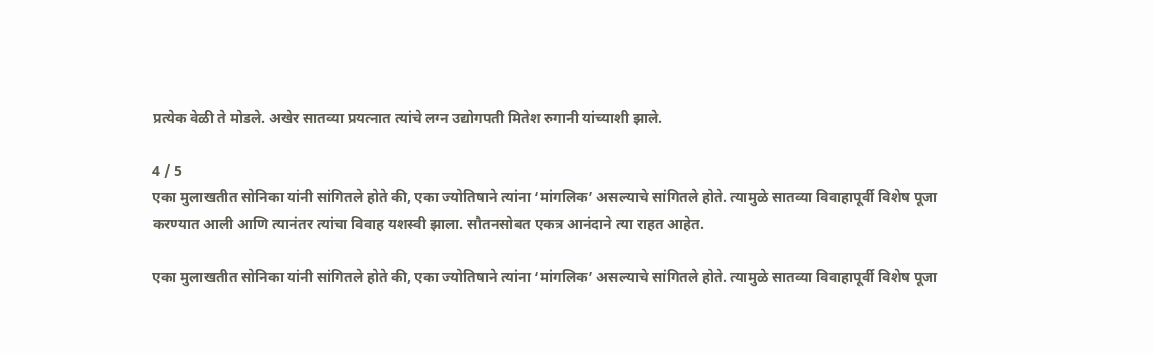प्रत्येक वेळी ते मोडले. अखेर सातव्या प्रयत्नात त्यांचे लग्न उद्योगपती मितेश रुगानी यांच्याशी झाले.

4 / 5
एका मुलाखतीत सोनिका यांनी सांगितले होते की, एका ज्योतिषाने त्यांना ‘मांगलिक’ असल्याचे सांगितले होते. त्यामुळे सातव्या विवाहापूर्वी विशेष पूजा करण्यात आली आणि त्यानंतर त्यांचा विवाह यशस्वी झाला. सौतनसोबत एकत्र आनंदाने त्या राहत आहेत.

एका मुलाखतीत सोनिका यांनी सांगितले होते की, एका ज्योतिषाने त्यांना ‘मांगलिक’ असल्याचे सांगितले होते. त्यामुळे सातव्या विवाहापूर्वी विशेष पूजा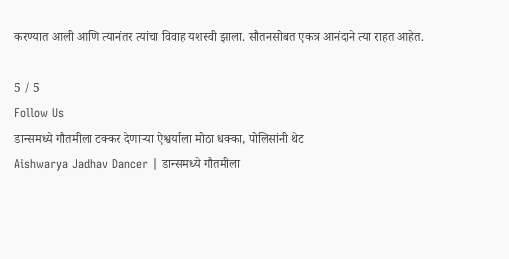करण्यात आली आणि त्यानंतर त्यांचा विवाह यशस्वी झाला. सौतनसोबत एकत्र आनंदाने त्या राहत आहेत.

5 / 5
Follow Us
डान्समध्ये गौतमीला टक्कर देणाऱ्या ऐश्वर्याला मोठा धक्का, पोलिसांनी थेट
Aishwarya Jadhav Dancer | डान्समध्ये गौतमीला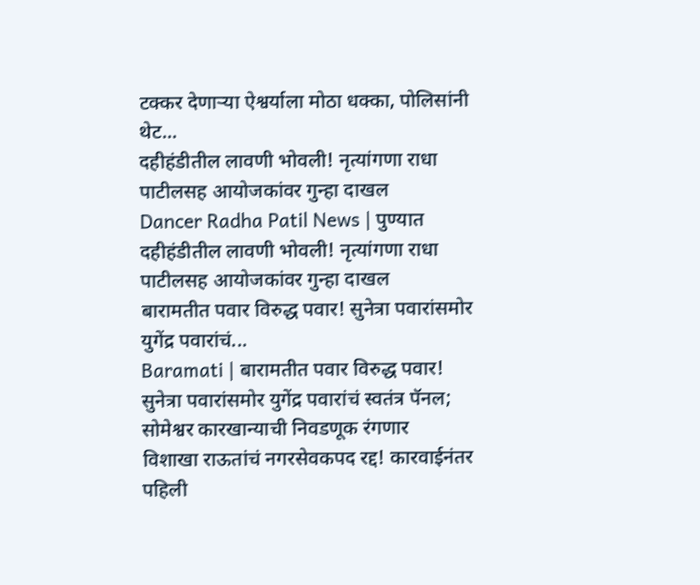टक्कर देणाऱ्या ऐश्वर्याला मोठा धक्का, पोलिसांनी थेट...
दहीहंडीतील लावणी भोवली! नृत्यांगणा राधा पाटीलसह आयोजकांवर गुन्हा दाखल
Dancer Radha Patil News | पुण्यात दहीहंडीतील लावणी भोवली! नृत्यांगणा राधा पाटीलसह आयोजकांवर गुन्हा दाखल
बारामतीत पवार विरुद्ध पवार! सुनेत्रा पवारांसमोर युगेंद्र पवारांचं...
Baramati | बारामतीत पवार विरुद्ध पवार! सुनेत्रा पवारांसमोर युगेंद्र पवारांचं स्वतंत्र पॅनल; सोमेश्वर कारखान्याची निवडणूक रंगणार
विशाखा राऊतांचं नगरसेवकपद रद्द! कारवाईनंतर पहिली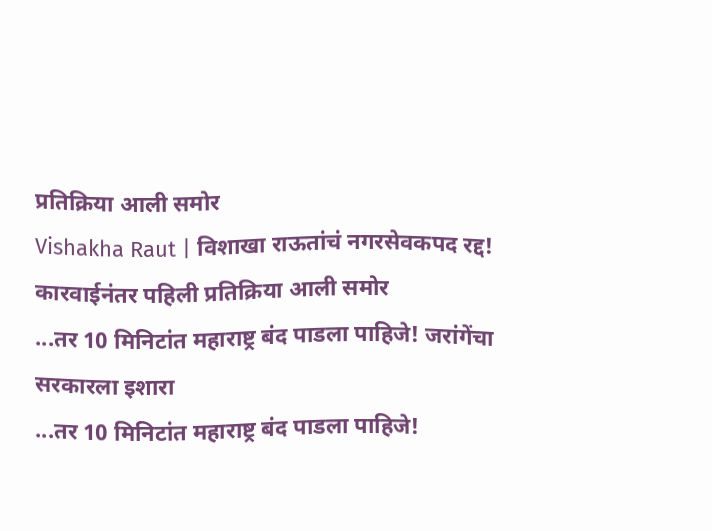प्रतिक्रिया आली समोर
Vishakha Raut | विशाखा राऊतांचं नगरसेवकपद रद्द! कारवाईनंतर पहिली प्रतिक्रिया आली समोर
...तर 10 मिनिटांत महाराष्ट्र बंद पाडला पाहिजे! जरांगेंचा सरकारला इशारा
...तर 10 मिनिटांत महाराष्ट्र बंद पाडला पाहिजे!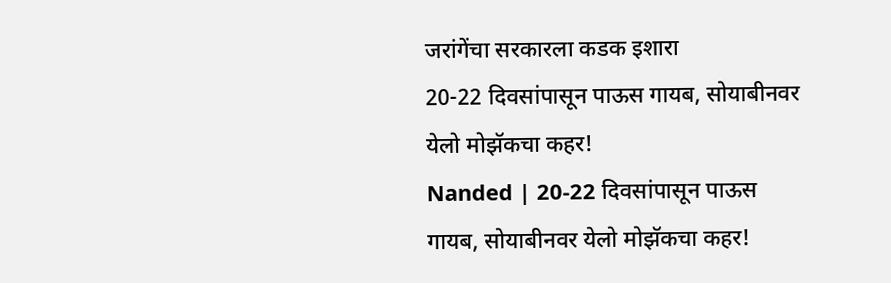जरांगेंचा सरकारला कडक इशारा
20-22 दिवसांपासून पाऊस गायब, सोयाबीनवर येलो मोझॅकचा कहर!
Nanded | 20-22 दिवसांपासून पाऊस गायब, सोयाबीनवर येलो मोझॅकचा कहर!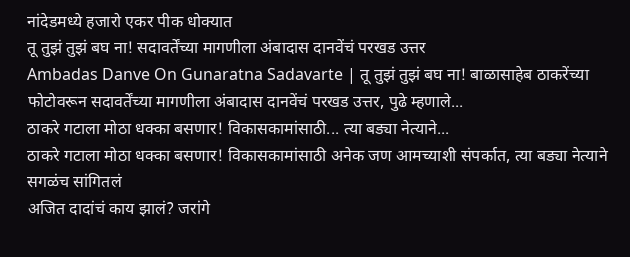नांदेडमध्ये हजारो एकर पीक धोक्यात
तू तुझं तुझं बघ ना! सदावर्तेंच्या मागणीला अंबादास दानवेंचं परखड उत्तर
Ambadas Danve On Gunaratna Sadavarte | तू तुझं तुझं बघ ना! बाळासाहेब ठाकरेंच्या फोटोवरून सदावर्तेंच्या मागणीला अंबादास दानवेंचं परखड उत्तर, पुढे म्हणाले...
ठाकरे गटाला मोठा धक्का बसणार! विकासकामांसाठी... त्या बड्या नेत्याने...
ठाकरे गटाला मोठा धक्का बसणार! विकासकामांसाठी अनेक जण आमच्याशी संपर्कात, त्या बड्या नेत्याने सगळंच सांगितलं
अजित दादांचं काय झालं? जरांगे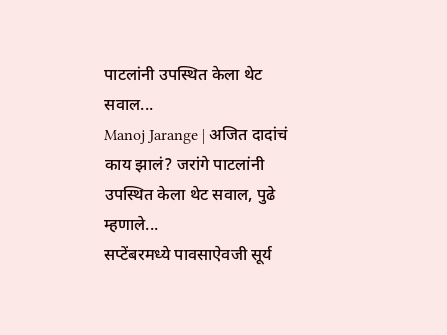पाटलांनी उपस्थित केला थेट सवाल...
Manoj Jarange | अजित दादांचं काय झालं? जरांगे पाटलांनी उपस्थित केला थेट सवाल, पुढे म्हणाले...
सप्टेंबरमध्ये पावसाऐवजी सूर्य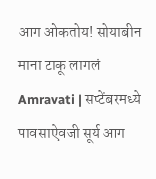आग ओकतोय! सोयाबीन माना टाकू लागलं
Amravati | सप्टेंबरमध्ये पावसाऐवजी सूर्य आग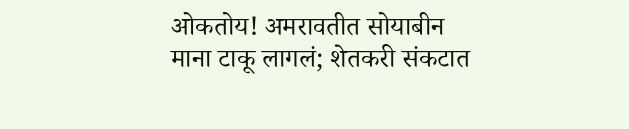ओकतोय! अमरावतीत सोयाबीन माना टाकू लागलं; शेतकरी संकटात